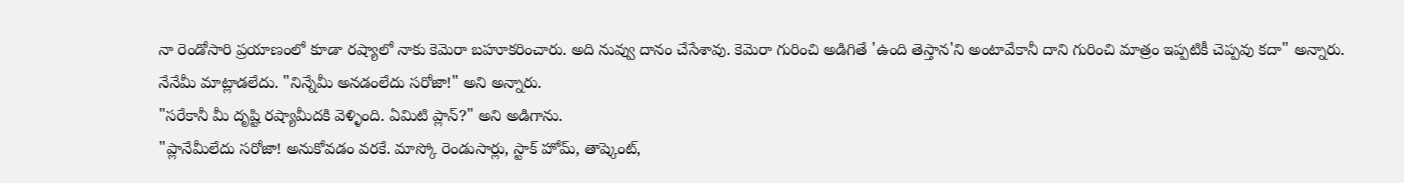నా రెండోసారి ప్రయాణంలో కూడా రష్యాలో నాకు కెమెరా బహూకరించారు. అది నువ్వు దానం చేసేశావు. కెమెరా గురించి అడిగితే 'ఉంది తెస్తాన'ని అంటావేకానీ దాని గురించి మాత్రం ఇప్పటికీ చెప్పవు కదా" అన్నారు.
నేనేమీ మాట్లాడలేదు. "నిన్నేమీ అనడంలేదు సరోజా!" అని అన్నారు.
"సరేకానీ మీ దృష్టి రష్యామీదకి వెళ్ళింది. ఏమిటి ప్లాన్?" అని అడిగాను.
"ప్లానేమీలేదు సరోజా! అనుకోవడం వరకే. మాస్కో రెండుసార్లు, స్టాక్ హోమ్, తాష్కెంట్,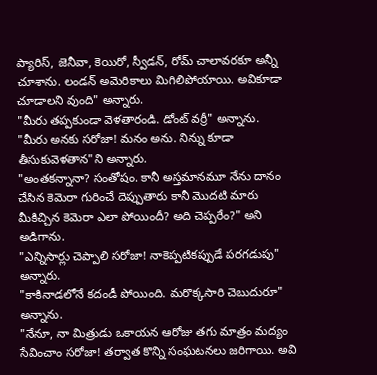ప్యారిస్, జెనీవా, కెయిరో, స్వీడన్, రోమ్ చాలావరకూ అన్నీ చూశాను. లండన్ అమెరికాలు మిగిలిపోయాయి. అవికూడా చూడాలని వుంది" అన్నారు.
"మీరు తప్పకుండా వెళతారండి. డోంట్ వర్రీ" అన్నాను.
"మీరు అనకు సరోజా! మనం అను. నిన్ను కూడా తీసుకువెళతాన"ని అన్నారు.
"అంతకన్నానా? సంతోషం. కానీ అస్తమానమూ నేను దానం చేసిన కెమెరా గురించే దెప్పుతారు కానీ మొదటి మారు మీకిచ్చిన కెమెరా ఎలా పోయిందీ? అది చెప్పరేం?" అని అడిగాను.
"ఎన్నిసార్లు చెప్పాలి సరోజా! నాకెప్పటికప్పుడే పరగడుపు" అన్నారు.
"కాకినాడలోనే కదండీ పోయింది. మరొక్కసారి చెబుదురూ" అన్నాను.
"నేనూ, నా మిత్రుడు ఒకాయన ఆరోజు తగు మాత్రం మద్యం సేవించాం సరోజా! తర్వాత కొన్ని సంఘటనలు జరిగాయి. అవి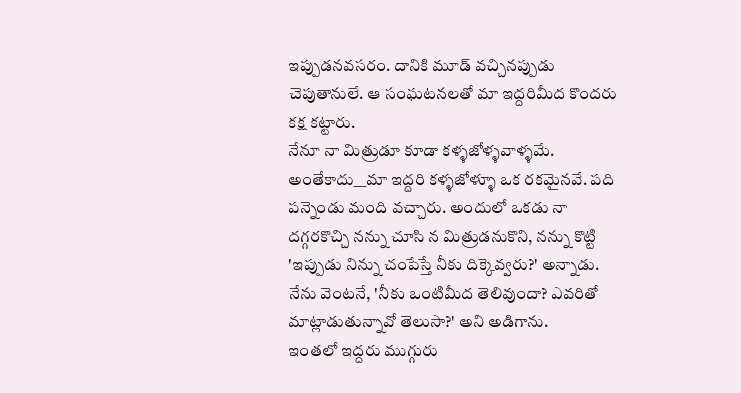ఇప్పుడనవసరం. దానికి మూడ్ వచ్చినప్పుడు చెపుతానులే. ఆ సంఘటనలతో మా ఇద్దరిమీద కొందరు కక్ష కట్టారు.
నేనూ నా మిత్రుడూ కూడా కళ్ళజోళ్ళవాళ్ళమే. అంతేకాదు__మా ఇద్దరి కళ్ళజోళ్ళూ ఒక రకమైనవే. పది పన్నెండు మంది వచ్చారు. అందులో ఒకడు నా దగ్గరకొచ్చి నన్ను చూసి న మిత్రుడనుకొని, నన్ను కొట్టి 'ఇప్పుడు నిన్ను చంపేస్తే నీకు దిక్కెవ్వరు?' అన్నాడు. నేను వెంటనే, 'నీకు ఒంటిమీద తెలివుందా? ఎవరితో మాట్లాడుతున్నావో తెలుసా?' అని అడిగాను.
ఇంతలో ఇద్దరు ముగ్గురు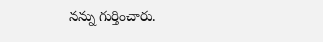నన్ను గుర్తించారు.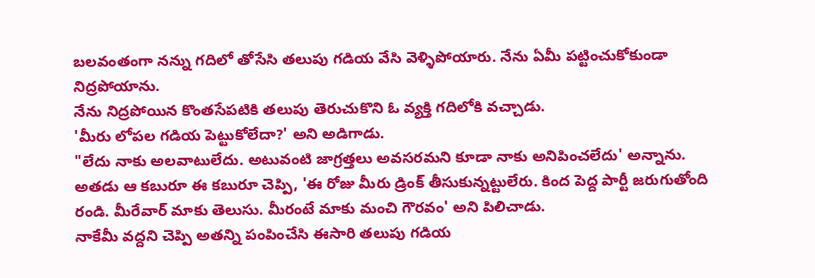బలవంతంగా నన్ను గదిలో తోసేసి తలుపు గడియ వేసి వెళ్ళిపోయారు. నేను ఏమీ పట్టించుకోకుండా నిద్రపోయాను.
నేను నిద్రపోయిన కొంతసేపటికి తలుపు తెరుచుకొని ఓ వ్యక్తి గదిలోకి వచ్చాడు.
'మీరు లోపల గడియ పెట్టుకోలేదా?' అని అడిగాడు.
"లేదు నాకు అలవాటులేదు. అటువంటి జాగ్రత్తలు అవసరమని కూడా నాకు అనిపించలేదు' అన్నాను.
అతడు ఆ కబురూ ఈ కబురూ చెప్పి, 'ఈ రోజు మీరు డ్రింక్ తీసుకున్నట్టులేరు. కింద పెద్ద పార్టీ జరుగుతోంది రండి. మీరేవార్ మాకు తెలుసు. మీరంటే మాకు మంచి గౌరవం' అని పిలిచాడు.
నాకేమీ వద్దని చెప్పి అతన్ని పంపించేసి ఈసారి తలుపు గడియ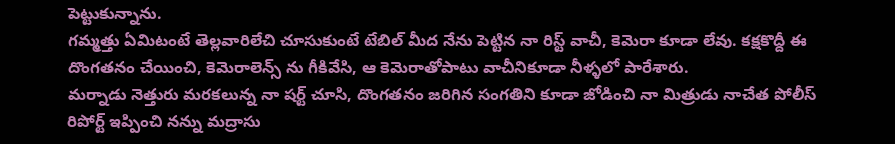పెట్టుకున్నాను.
గమ్మత్తు ఏమిటంటే తెల్లవారిలేచి చూసుకుంటే టేబిల్ మీద నేను పెట్టిన నా రిస్ట్ వాచీ, కెమెరా కూడా లేవు. కక్షకొద్దీ ఈ దొంగతనం చేయించి, కెమెరాలెన్స్ ను గీకివేసి, ఆ కెమెరాతోపాటు వాచీనికూడా నీళ్ళలో పారేశారు.
మర్నాడు నెత్తురు మరకలున్న నా షర్ట్ చూసి, దొంగతనం జరిగిన సంగతిని కూడా జోడించి నా మిత్రుడు నాచేత పోలీస్ రిపోర్ట్ ఇప్పించి నన్ను మద్రాసు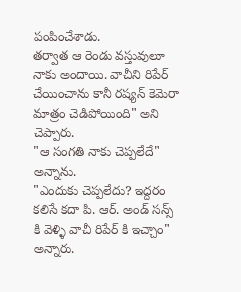పంపించేశాడు.
తర్వాత ఆ రెండు వస్తువులూ నాకు అందాయి. వాచీని రిపేర్ చేయించాను కానీ రష్యన్ కెమెరా మాత్రం చెడిపోయింది" అని చెప్పారు.
"ఆ సంగతి నాకు చెప్పలేదే" అన్నాను.
"ఎందుకు చెప్పలేదు? ఇద్దరం కలిసే కదా పి. ఆర్. అండ్ సన్స్ కి వెళ్ళి వాచీ రిపేర్ కి ఇచ్చాం" అన్నారు.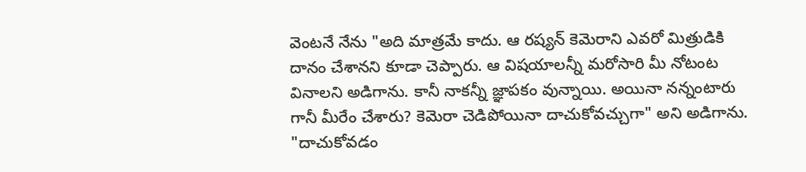వెంటనే నేను "అది మాత్రమే కాదు. ఆ రష్యన్ కెమెరాని ఎవరో మిత్రుడికి దానం చేశానని కూడా చెప్పారు. ఆ విషయాలన్నీ మరోసారి మీ నోటంట వినాలని అడిగాను. కానీ నాకన్నీ జ్ఞాపకం వున్నాయి. అయినా నన్నంటారు గానీ మీరేం చేశారు? కెమెరా చెడిపోయినా దాచుకోవచ్చుగా" అని అడిగాను.
"దాచుకోవడం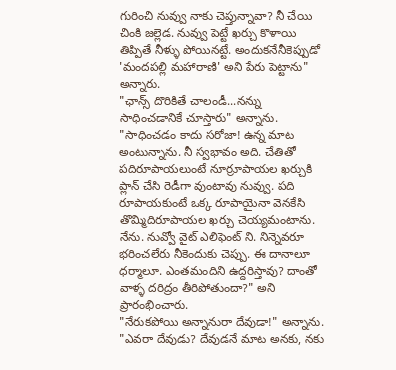గురించి నువ్వు నాకు చెప్తున్నావా? నీ చేయి చింకి జల్లెడ. నువ్వు పెట్టే ఖర్చు కొళాయి తిప్పితే నీళ్ళు పోయినట్టే. అందుకనేనీకెప్పుడో 'మందపల్లి మహారాణి' అని పేరు పెట్టాను" అన్నారు.
"ఛాన్స్ దొరికితే చాలండీ...నన్ను సాధించడానికే చూస్తారు" అన్నాను.
"సాధించడం కాదు సరోజా! ఉన్న మాట అంటున్నాను. నీ స్వభావం అది. చేతితో పదిరూపాయలుంటే నూర్రూపాయల ఖర్చుకి ప్లాన్ చేసి రెడీగా వుంటావు నువ్వు. పది రూపాయకుంటే ఒక్క రూపాయైనా వెనకేసి తొమ్మిదిరూపాయల ఖర్చు చెయ్యమంటాను. నేను. నువ్వో వైట్ ఎలిఫెంట్ ని. నిన్నెవరూ భరించలేరు నీకెందుకు చెప్పు. ఈ దానాలూ ధర్మాలూ. ఎంతమందిని ఉద్దరిస్తావు? దాంతో వాళ్ళ దరిద్రం తీరిపోతుందా?" అని ప్రారంభించారు.
"నేరుకపోయి అన్నానురా దేవుడా!" అన్నాను.
"ఎవరా దేవుడు? దేవుడనే మాట అనకు, నకు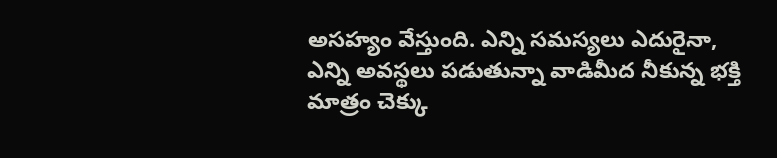అసహ్యం వేస్తుంది. ఎన్ని సమస్యలు ఎదురైనా, ఎన్ని అవస్థలు పడుతున్నా వాడిమీద నీకున్న భక్తి మాత్రం చెక్కు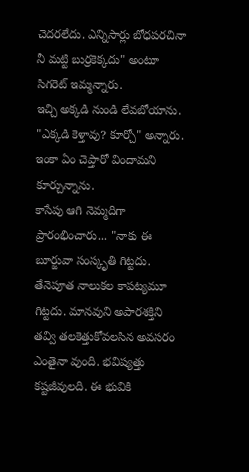చెదరలేదు. ఎన్నిసార్లు బోధపరచినా నీ మట్టి బుర్రకెక్కదు" అంటూ సిగరెట్ ఇమ్మన్నారు.
ఇచ్చి అక్కడి నుండి లేవబోయాను.
"ఎక్కడి కెళ్తావు? కూర్చో" అన్నారు.
ఇంకా ఏం చెప్తారో విందామని కూర్చున్నాను.
కాసేపు ఆగి నెమ్మదిగా ప్రారంభించారు... "నాకు ఈ బూర్జువా సంస్కృతి గిట్టదు. తేనెపూత నాలుకల కాపట్యమూ గిట్టదు. మానవుని అపారశక్తిని తవ్వి తలకెత్తుకోవలసిన అవసరం ఎంతైనా వుంది. భవిష్యత్తు కష్టజీవులది. ఈ భువికి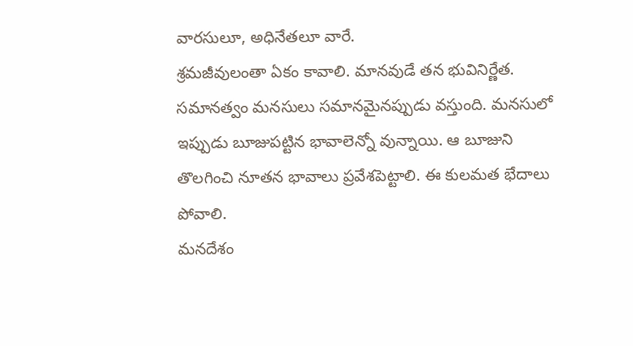వారసులూ, అధినేతలూ వారే.
శ్రమజీవులంతా ఏకం కావాలి. మానవుడే తన భువినిర్ణేత. సమానత్వం మనసులు సమానమైనప్పుడు వస్తుంది. మనసులో ఇప్పుడు బూజుపట్టిన భావాలెన్నో వున్నాయి. ఆ బూజుని తొలగించి నూతన భావాలు ప్రవేశపెట్టాలి. ఈ కులమత భేదాలు పోవాలి.
మనదేశం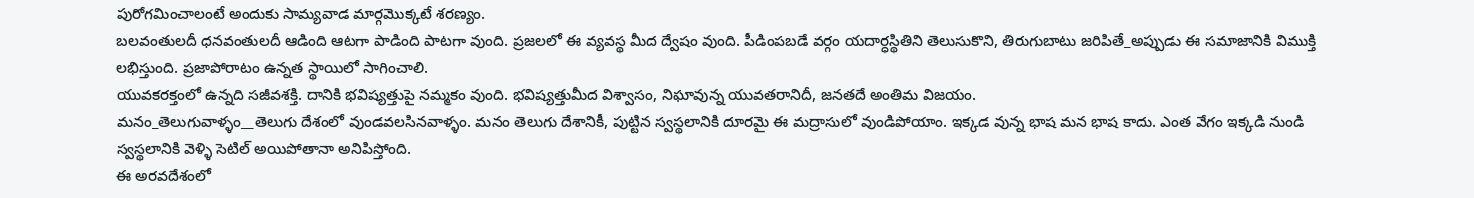పురోగమించాలంటే అందుకు సామ్యవాడ మార్గమొక్కటే శరణ్యం.
బలవంతులదీ ధనవంతులదీ ఆడింది ఆటగా పాడింది పాటగా వుంది. ప్రజలలో ఈ వ్యవస్థ మీద ద్వేషం వుంది. పీడింపబడే వర్గం యదార్ధస్థితిని తెలుసుకొని, తిరుగుబాటు జరిపితే_అప్పుడు ఈ సమాజానికి విముక్తి లభిస్తుంది. ప్రజాపోరాటం ఉన్నత స్థాయిలో సాగించాలి.
యువకరక్తంలో ఉన్నది సజీవశక్తి. దానికి భవిష్యత్తుపై నమ్మకం వుంది. భవిష్యత్తుమీద విశ్వాసం, నిఘావున్న యువతరానిదీ, జనతదే అంతిమ విజయం.
మనం_తెలుగువాళ్ళం__తెలుగు దేశంలో వుండవలసినవాళ్ళం. మనం తెలుగు దేశానికీ, పుట్టిన స్వస్థలానికి దూరమై ఈ మద్రాసులో వుండిపోయాం. ఇక్కడ వున్న భాష మన భాష కాదు. ఎంత వేగం ఇక్కడి నుండి స్వస్థలానికి వెళ్ళి సెటిల్ అయిపోతానా అనిపిస్తోంది.
ఈ అరవదేశంలో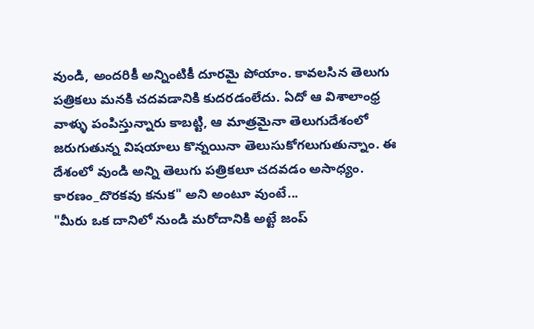వుండి, అందరికీ అన్నింటికీ దూరమై పోయాం. కావలసిన తెలుగు పత్రికలు మనకి చదవడానికి కుదరడంలేదు. ఏదో ఆ విశాలాంధ్ర వాళ్ళు పంపిస్తున్నారు కాబట్టి, ఆ మాత్రమైనా తెలుగుదేశంలో జరుగుతున్న విషయాలు కొన్నయినా తెలుసుకోగలుగుతున్నాం. ఈ దేశంలో వుండి అన్ని తెలుగు పత్రికలూ చదవడం అసాధ్యం. కారణం_దొరకవు కనుక" అని అంటూ వుంటే...
"మీరు ఒక దానిలో నుండి మరోదానికి అట్టే జంప్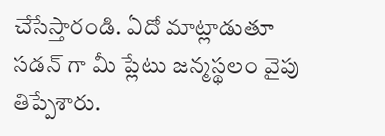చేసేస్తారండి. ఏదో మాట్లాడుతూ సడన్ గా మీ ప్లేటు జన్మస్థలం వైపు తిప్పేశారు.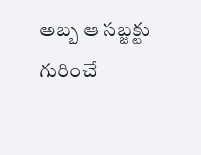అబ్బ ఆ సబ్జక్టు గురించే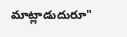మాట్లాడుదురూ"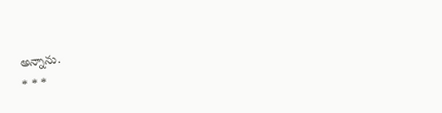అన్నాను.
* * *